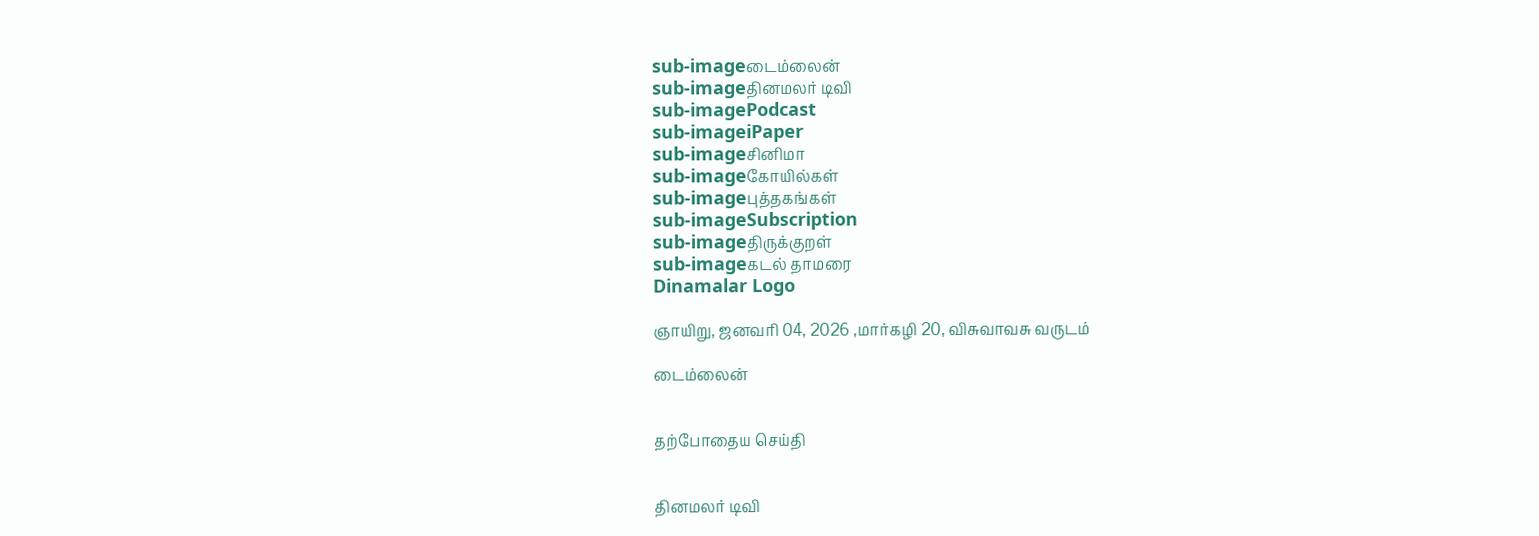sub-imageடைம்லைன்
sub-imageதினமலர் டிவி
sub-imagePodcast
sub-imageiPaper
sub-imageசினிமா
sub-imageகோயில்கள்
sub-imageபுத்தகங்கள்
sub-imageSubscription
sub-imageதிருக்குறள்
sub-imageகடல் தாமரை
Dinamalar Logo

ஞாயிறு, ஜனவரி 04, 2026 ,மார்கழி 20, விசுவாவசு வருடம்

டைம்லைன்


தற்போதைய செய்தி


தினமலர் டிவி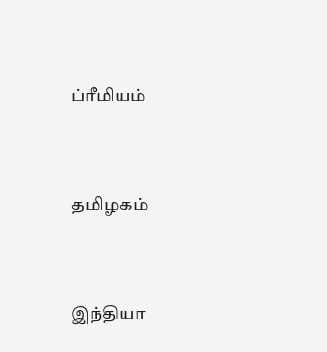ப்ரீமியம்


தமிழகம்


இந்தியா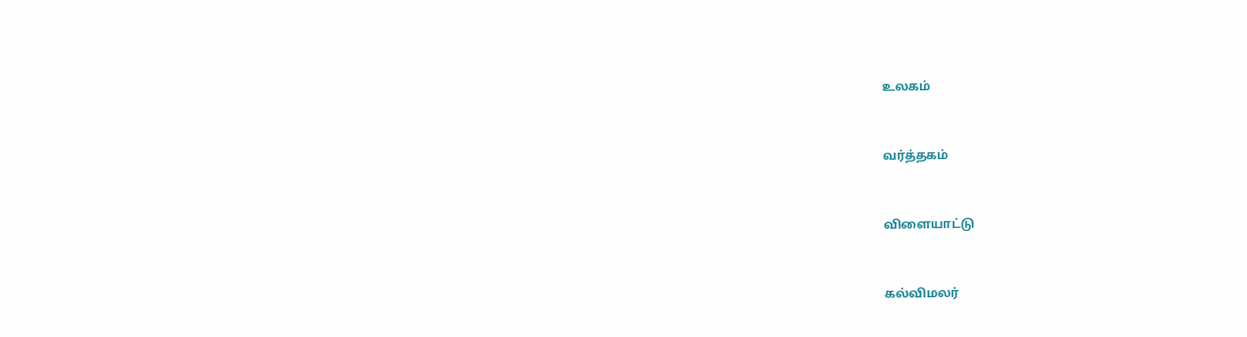உலகம்


வர்த்தகம்


விளையாட்டு


கல்விமலர்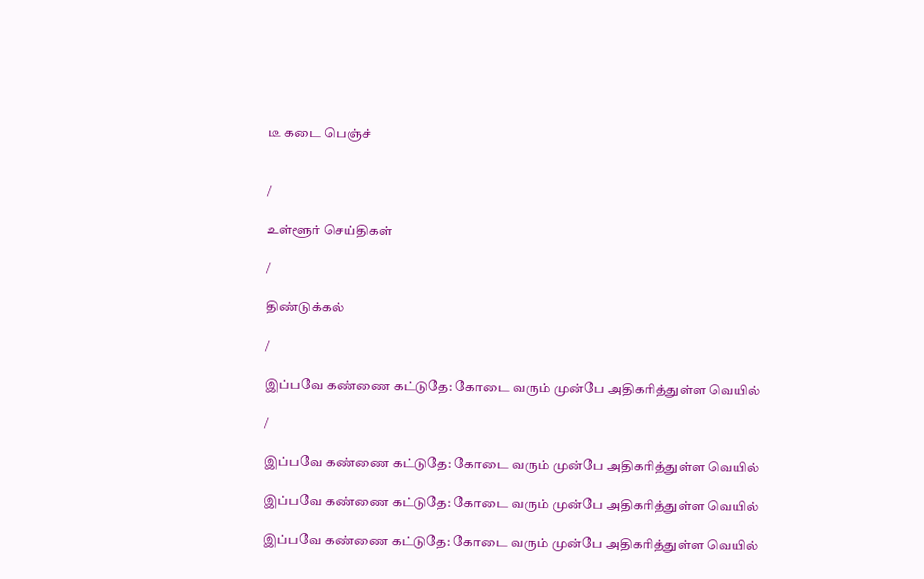டீ கடை பெஞ்ச்


/

உள்ளூர் செய்திகள்

/

திண்டுக்கல்

/

இப்பவே கண்ணை கட்டுதே: கோடை வரும் முன்பே அதிகரித்துள்ள வெயில்

/

இப்பவே கண்ணை கட்டுதே: கோடை வரும் முன்பே அதிகரித்துள்ள வெயில்

இப்பவே கண்ணை கட்டுதே: கோடை வரும் முன்பே அதிகரித்துள்ள வெயில்

இப்பவே கண்ணை கட்டுதே: கோடை வரும் முன்பே அதிகரித்துள்ள வெயில்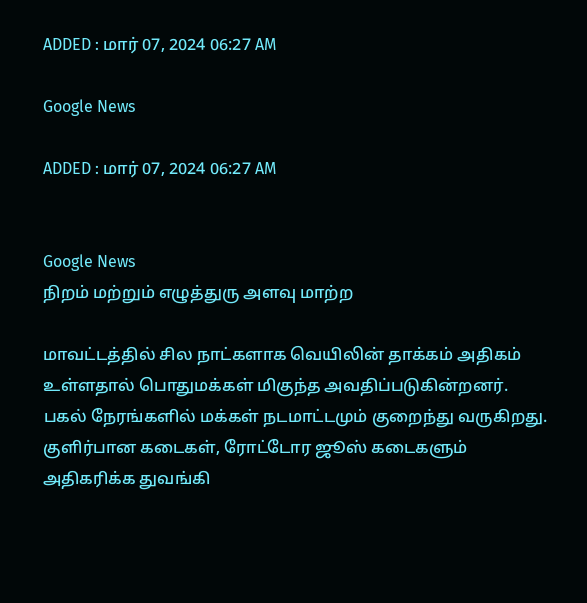ADDED : மார் 07, 2024 06:27 AM

Google News

ADDED : மார் 07, 2024 06:27 AM


Google News
நிறம் மற்றும் எழுத்துரு அளவு மாற்ற

மாவட்டத்தில் சில நாட்களாக வெயிலின் தாக்கம் அதிகம் உள்ளதால் பொதுமக்கள் மிகுந்த அவதிப்படுகின்றனர். பகல் நேரங்களில் மக்கள் நடமாட்டமும் குறைந்து வருகிறது. குளிர்பான கடைகள், ரோட்டோர ஜூஸ் கடைகளும் அதிகரிக்க துவங்கி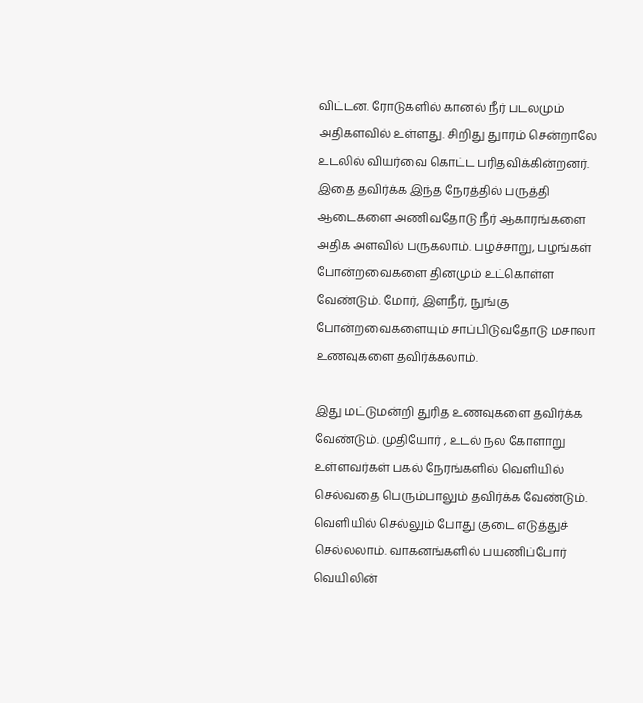விட்டன. ரோடுகளில் கானல் நீர் படலமும் அதிகளவில் உள்ளது. சிறிது துாரம் சென்றாலே உடலில் வியர்வை கொட்ட பரிதவிக்கின்றனர். இதை தவிர்க்க இந்த நேரத்தில் பருத்தி ஆடைகளை அணிவதோடு நீர் ஆகாரங்களை அதிக அளவில் பருகலாம். பழச்சாறு, பழங்கள் போன்றவைகளை தினமும் உட்கொள்ள வேண்டும். மோர், இளநீர், நுங்கு போன்றவைகளையும் சாப்பிடுவதோடு மசாலா உணவுகளை தவிர்க்கலாம்.

இது மட்டுமன்றி துரித உணவுகளை தவிர்க்க வேண்டும். முதியோர் , உடல் நல கோளாறு உள்ளவர்கள் பகல் நேரங்களில் வெளியில் செல்வதை பெரும்பாலும் தவிர்க்க வேண்டும். வெளியில் செல்லும் போது குடை எடுத்துச் செல்லலாம். வாகனங்களில் பயணிப்போர் வெயிலின்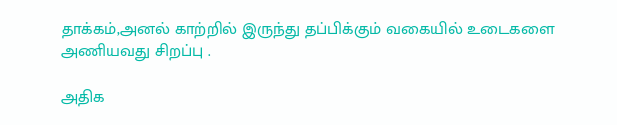தாக்கம்,அனல் காற்றில் இருந்து தப்பிக்கும் வகையில் உடைகளை அணியவது சிறப்பு .

அதிக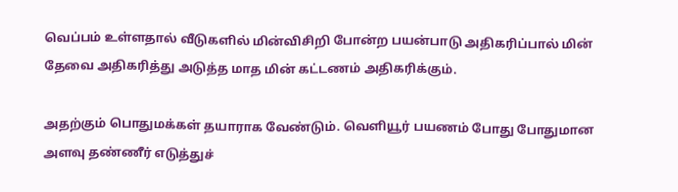வெப்பம் உள்ளதால் வீடுகளில் மின்விசிறி போன்ற பயன்பாடு அதிகரிப்பால் மின் தேவை அதிகரித்து அடுத்த மாத மின் கட்டணம் அதிகரிக்கும்.

அதற்கும் பொதுமக்கள் தயாராக வேண்டும். வெளியூர் பயணம் போது போதுமான அளவு தண்ணீர் எடுத்துச்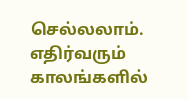செல்லலாம். எதிர்வரும் காலங்களில்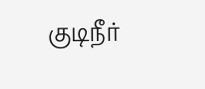குடிநீர்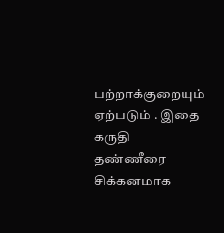பற்றாக்குறையும் ஏற்படும் . இதை கருதி தண்ணீரை சிக்கனமாக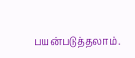பயன்படுத்தலாம்.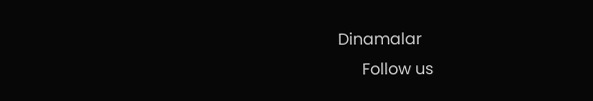Dinamalar
      Follow us